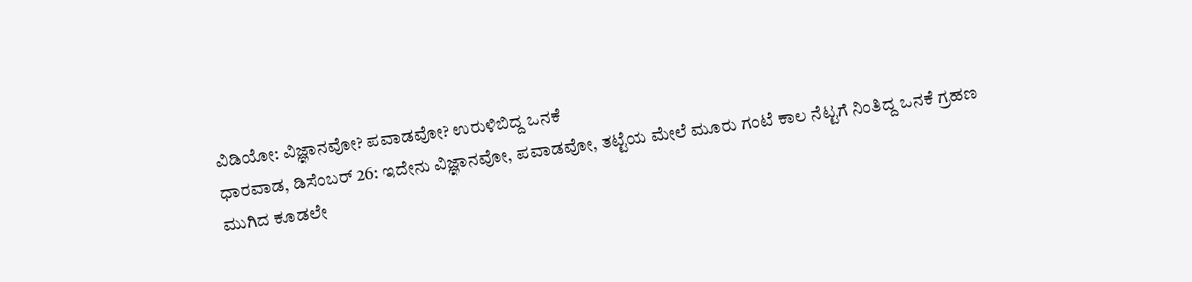ವಿಡಿಯೋ: ವಿಜ್ಞಾನವೋ? ಪವಾಡವೋ? ಉರುಳಿಬಿದ್ದ ಒನಕೆ
ಧಾರವಾಡ, ಡಿಸೆಂಬರ್ 26: ಇದೇನು ವಿಜ್ಞಾನವೋ, ಪವಾಡವೋ, ತಟ್ಟೆಯ ಮೇಲೆ ಮೂರು ಗಂಟೆ ಕಾಲ ನೆಟ್ಟಗೆ ನಿಂತಿದ್ದ ಒನಕೆ ಗ್ರಹಣ ಮುಗಿದ ಕೂಡಲೇ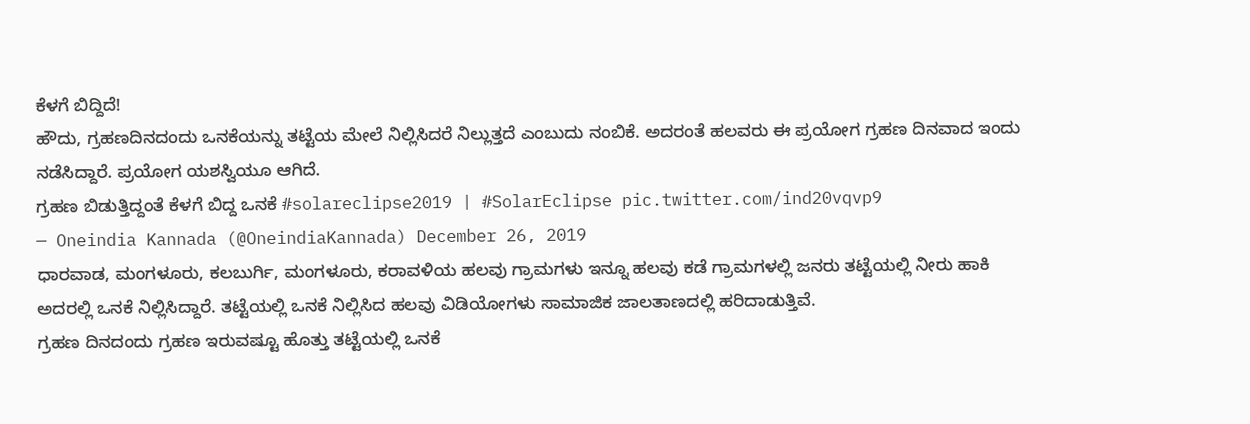ಕೆಳಗೆ ಬಿದ್ದಿದೆ!
ಹೌದು, ಗ್ರಹಣದಿನದಂದು ಒನಕೆಯನ್ನು ತಟ್ಟೆಯ ಮೇಲೆ ನಿಲ್ಲಿಸಿದರೆ ನಿಲ್ಲುತ್ತದೆ ಎಂಬುದು ನಂಬಿಕೆ. ಅದರಂತೆ ಹಲವರು ಈ ಪ್ರಯೋಗ ಗ್ರಹಣ ದಿನವಾದ ಇಂದು ನಡೆಸಿದ್ದಾರೆ. ಪ್ರಯೋಗ ಯಶಸ್ವಿಯೂ ಆಗಿದೆ.
ಗ್ರಹಣ ಬಿಡುತ್ತಿದ್ದಂತೆ ಕೆಳಗೆ ಬಿದ್ದ ಒನಕೆ #solareclipse2019 | #SolarEclipse pic.twitter.com/ind20vqvp9
— Oneindia Kannada (@OneindiaKannada) December 26, 2019
ಧಾರವಾಡ, ಮಂಗಳೂರು, ಕಲಬುರ್ಗಿ, ಮಂಗಳೂರು, ಕರಾವಳಿಯ ಹಲವು ಗ್ರಾಮಗಳು ಇನ್ನೂ ಹಲವು ಕಡೆ ಗ್ರಾಮಗಳಲ್ಲಿ ಜನರು ತಟ್ಟೆಯಲ್ಲಿ ನೀರು ಹಾಕಿ ಅದರಲ್ಲಿ ಒನಕೆ ನಿಲ್ಲಿಸಿದ್ದಾರೆ. ತಟ್ಟೆಯಲ್ಲಿ ಒನಕೆ ನಿಲ್ಲಿಸಿದ ಹಲವು ವಿಡಿಯೋಗಳು ಸಾಮಾಜಿಕ ಜಾಲತಾಣದಲ್ಲಿ ಹರಿದಾಡುತ್ತಿವೆ.
ಗ್ರಹಣ ದಿನದಂದು ಗ್ರಹಣ ಇರುವಷ್ಟೂ ಹೊತ್ತು ತಟ್ಟೆಯಲ್ಲಿ ಒನಕೆ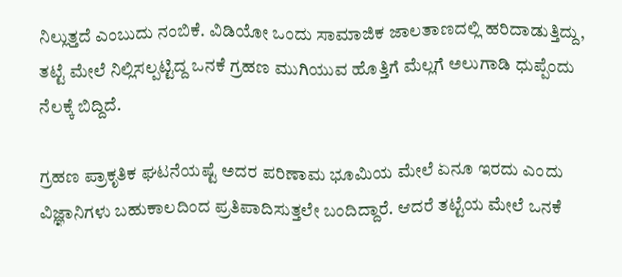ನಿಲ್ಲುತ್ತದೆ ಎಂಬುದು ನಂಬಿಕೆ. ವಿಡಿಯೋ ಒಂದು ಸಾಮಾಜಿಕ ಜಾಲತಾಣದಲ್ಲಿ ಹರಿದಾಡುತ್ತಿದ್ದು, ತಟ್ಟೆ ಮೇಲೆ ನಿಲ್ಲಿಸಲ್ಪಟ್ಟಿದ್ದ ಒನಕೆ ಗ್ರಹಣ ಮುಗಿಯುವ ಹೊತ್ತಿಗೆ ಮೆಲ್ಲಗೆ ಅಲುಗಾಡಿ ಧುಪ್ಪೆಂದು ನೆಲಕ್ಕೆ ಬಿದ್ದಿದೆ.

ಗ್ರಹಣ ಪ್ರಾಕೃತಿಕ ಘಟನೆಯಷ್ಟೆ ಅದರ ಪರಿಣಾಮ ಭೂಮಿಯ ಮೇಲೆ ಏನೂ ಇರದು ಎಂದು ವಿಜ್ಞಾನಿಗಳು ಬಹುಕಾಲದಿಂದ ಪ್ರತಿಪಾದಿಸುತ್ತಲೇ ಬಂದಿದ್ದಾರೆ. ಆದರೆ ತಟ್ಟೆಯ ಮೇಲೆ ಒನಕೆ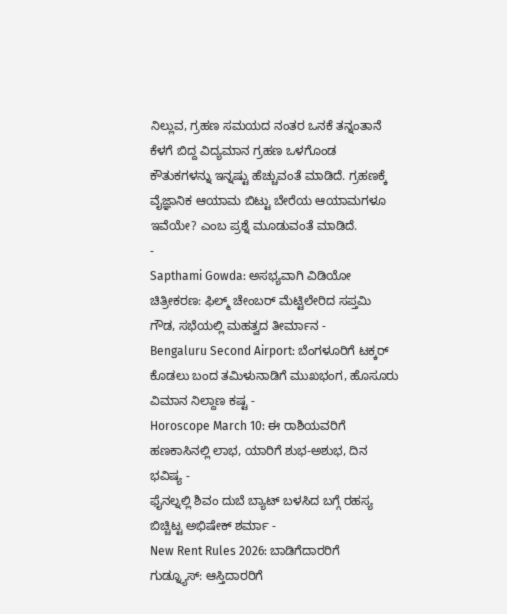ನಿಲ್ಲುವ, ಗ್ರಹಣ ಸಮಯದ ನಂತರ ಒನಕೆ ತನ್ನಂತಾನೆ ಕೆಳಗೆ ಬಿದ್ದ ವಿದ್ಯಮಾನ ಗ್ರಹಣ ಒಳಗೊಂಡ ಕೌತುಕಗಳನ್ನು ಇನ್ನಷ್ಟು ಹೆಚ್ಚುವಂತೆ ಮಾಡಿದೆ. ಗ್ರಹಣಕ್ಕೆ ವೈಜ್ಞಾನಿಕ ಆಯಾಮ ಬಿಟ್ಟು ಬೇರೆಯ ಆಯಾಮಗಳೂ ಇವೆಯೇ? ಎಂಬ ಪ್ರಶ್ನೆ ಮೂಡುವಂತೆ ಮಾಡಿದೆ.
-
Sapthami Gowda: ಅಸಭ್ಯವಾಗಿ ವಿಡಿಯೋ ಚಿತ್ರೀಕರಣ: ಫಿಲ್ಮ್ ಚೇಂಬರ್ ಮೆಟ್ಟಿಲೇರಿದ ಸಪ್ತಮಿ ಗೌಡ, ಸಭೆಯಲ್ಲಿ ಮಹತ್ವದ ತೀರ್ಮಾನ -
Bengaluru Second Airport: ಬೆಂಗಳೂರಿಗೆ ಟಕ್ಕರ್ ಕೊಡಲು ಬಂದ ತಮಿಳುನಾಡಿಗೆ ಮುಖಭಂಗ, ಹೊಸೂರು ವಿಮಾನ ನಿಲ್ದಾಣ ಕಷ್ಟ -
Horoscope March 10: ಈ ರಾಶಿಯವರಿಗೆ ಹಣಕಾಸಿನಲ್ಲಿ ಲಾಭ, ಯಾರಿಗೆ ಶುಭ-ಅಶುಭ, ದಿನ ಭವಿಷ್ಯ -
ಫೈನಲ್ನಲ್ಲಿ ಶಿವಂ ದುಬೆ ಬ್ಯಾಟ್ ಬಳಸಿದ ಬಗ್ಗೆ ರಹಸ್ಯ ಬಿಚ್ಚಿಟ್ಟ ಅಭಿಷೇಕ್ ಶರ್ಮಾ -
New Rent Rules 2026: ಬಾಡಿಗೆದಾರರಿಗೆ ಗುಡ್ನ್ಯೂಸ್: ಆಸ್ತಿದಾರರಿಗೆ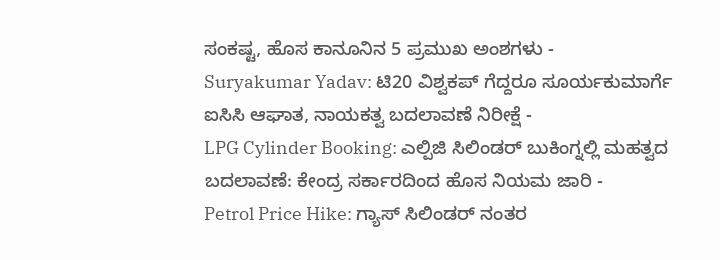ಸಂಕಷ್ಟ, ಹೊಸ ಕಾನೂನಿನ 5 ಪ್ರಮುಖ ಅಂಶಗಳು -
Suryakumar Yadav: ಟಿ20 ವಿಶ್ವಕಪ್ ಗೆದ್ದರೂ ಸೂರ್ಯಕುಮಾರ್ಗೆ ಐಸಿಸಿ ಆಘಾತ, ನಾಯಕತ್ವ ಬದಲಾವಣೆ ನಿರೀಕ್ಷೆ -
LPG Cylinder Booking: ಎಲ್ಪಿಜಿ ಸಿಲಿಂಡರ್ ಬುಕಿಂಗ್ನಲ್ಲಿ ಮಹತ್ವದ ಬದಲಾವಣೆ: ಕೇಂದ್ರ ಸರ್ಕಾರದಿಂದ ಹೊಸ ನಿಯಮ ಜಾರಿ -
Petrol Price Hike: ಗ್ಯಾಸ್ ಸಿಲಿಂಡರ್ ನಂತರ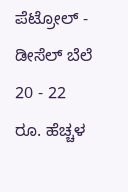ಪೆಟ್ರೋಲ್ - ಡೀಸೆಲ್ ಬೆಲೆ 20 - 22 ರೂ. ಹೆಚ್ಚಳ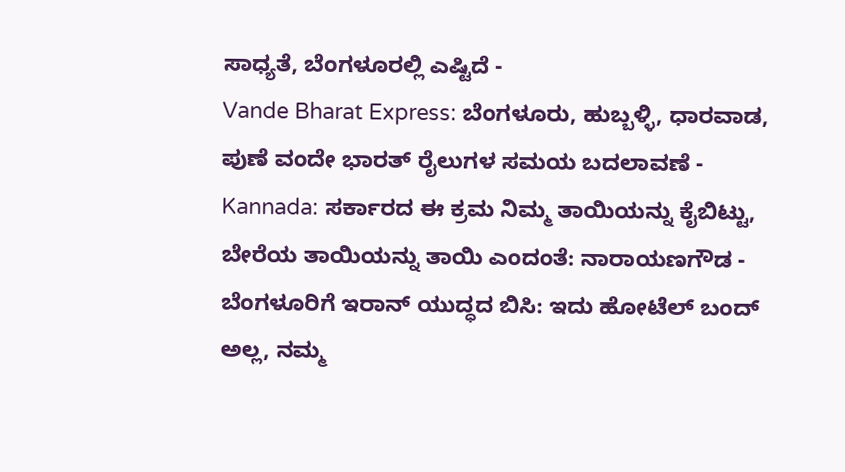ಸಾಧ್ಯತೆ, ಬೆಂಗಳೂರಲ್ಲಿ ಎಷ್ಟಿದೆ -
Vande Bharat Express: ಬೆಂಗಳೂರು, ಹುಬ್ಬಳ್ಳಿ, ಧಾರವಾಡ, ಪುಣೆ ವಂದೇ ಭಾರತ್ ರೈಲುಗಳ ಸಮಯ ಬದಲಾವಣೆ -
Kannada: ಸರ್ಕಾರದ ಈ ಕ್ರಮ ನಿಮ್ಮ ತಾಯಿಯನ್ನು ಕೈಬಿಟ್ಟು, ಬೇರೆಯ ತಾಯಿಯನ್ನು ತಾಯಿ ಎಂದಂತೆ: ನಾರಾಯಣಗೌಡ -
ಬೆಂಗಳೂರಿಗೆ ಇರಾನ್ ಯುದ್ಧದ ಬಿಸಿ: ಇದು ಹೋಟೆಲ್ ಬಂದ್ ಅಲ್ಲ, ನಮ್ಮ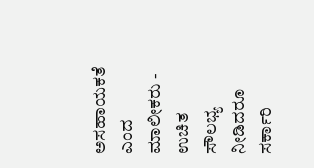ಅಸಹಾಯಕತೆ ಎಂದ ಮಾಲೀಕರು -
ಉಚಿತ ಸೌಲಭ್ಯ ನೀಡಿದರೂ ಸರ್ಕಾರಿ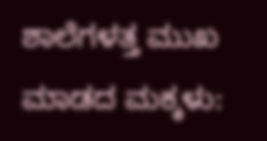ಶಾಲೆಗಳತ್ತ ಮುಖ ಮಾಡದ ಮಕ್ಕಳು: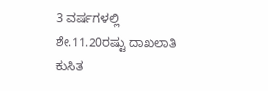3 ವರ್ಷಗಳಲ್ಲಿ ಶೇ.11.20ರಷ್ಟು ದಾಖಲಾತಿ ಕುಸಿತ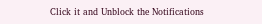Click it and Unblock the Notifications